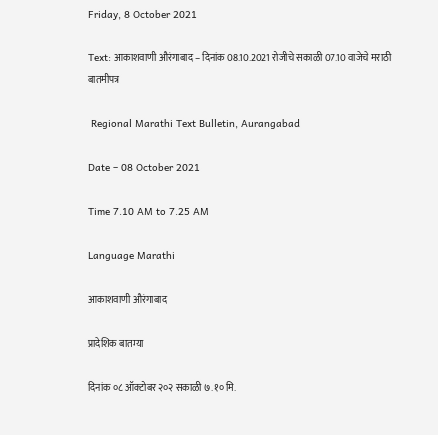Friday, 8 October 2021

Text: आकाशवाणी औरंगाबाद – दिनांक 08.10.2021 रोजीचे सकाळी 07.10 वाजेचे मराठी बातमीपत्र

 Regional Marathi Text Bulletin, Aurangabad

Date – 08 October 2021

Time 7.10 AM to 7.25 AM

Language Marathi

आकाशवाणी औरंगाबाद

प्रादेशिक बातम्या

दिनांक ०८ ऑक्टोबर २०२ सकाळी ७.१० मि.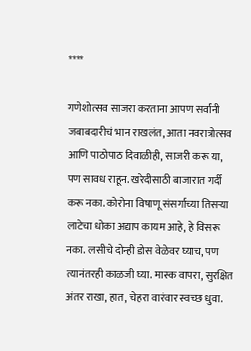****

गणेशोत्सव साजरा करताना आपण सर्वांनी जबाबदारीचं भान राखलंत, आता नवरात्रोत्सव आणि पाठोपाठ दिवाळीही, साजरी करू या, पण सावध राहून. खरेदीसाठी बाजारात गर्दी करू नका. कोरोना विषाणू संसर्गाच्या तिसऱ्या लाटेचा धोका अद्याप कायम आहे, हे विसरू नका. लसीचे दोन्ही डोस वेळेवर घ्याच, पण त्यानंतरही काळजी घ्या. मास्क वापरा, सुरक्षित अंतर राखा, हात, चेहरा वारंवार स्वच्छ धुवा.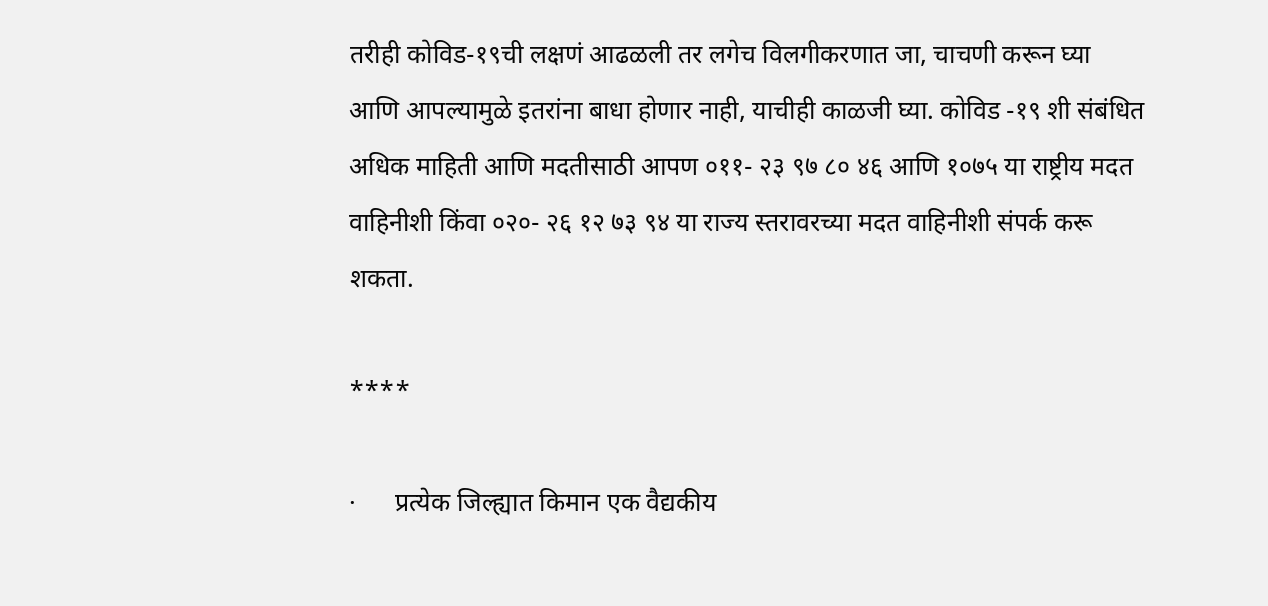तरीही कोविड-१९ची लक्षणं आढळली तर लगेच विलगीकरणात जा, चाचणी करून घ्या आणि आपल्यामुळे इतरांना बाधा होणार नाही, याचीही काळजी घ्या. कोविड -१९ शी संबंधित अधिक माहिती आणि मदतीसाठी आपण ०११- २३ ९७ ८० ४६ आणि १०७५ या राष्ट्रीय मदत वाहिनीशी किंवा ०२०- २६ १२ ७३ ९४ या राज्य स्तरावरच्या मदत वाहिनीशी संपर्क करू शकता.

****

·      प्रत्येक जिल्ह्यात किमान एक वैद्यकीय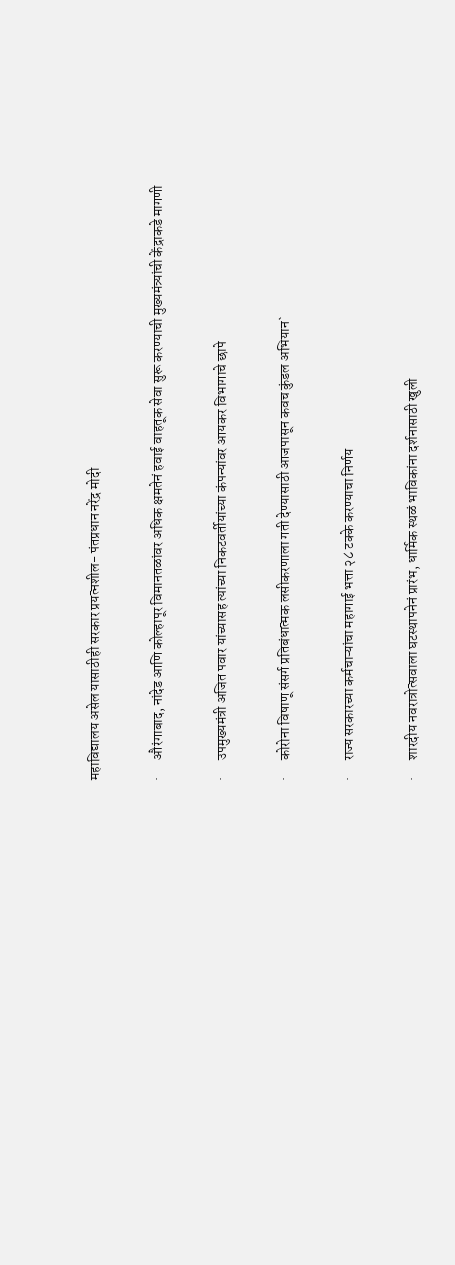महाविद्यालय असेल यासाठीही सरकार प्रयत्नशील- पंतप्रधान नरेंद्र मोदी

·      औरंगाबाद, नांदेड आणि कोल्हापूर विमानतळांवर अधिक क्षमतेनं हवाई वाहतूक सेवा सुरू करण्याची मुख्यमंत्र्यांची केंद्राकडे मागणी

·      उपमुख्यमंत्री अजित पवार यांच्यासह त्यांच्या निकटवर्तीयांच्या कंपन्यांवर आयकर विभागाचे छापे

·      कोरोना विषाणू संसर्ग प्रतिबंधात्मक लसीकरणाला गती देण्यासाठी आजपासून कवच कुंडल अभियान`

·      राज्य सरकारच्या कर्मचाऱ्यांचा महागाई भत्ता २८ टक्के करण्याचा निर्णय

·      शारदीय नवरात्रोत्सवाला घटस्थापनेनं प्रारंभ, धार्मिक स्थळं भाविकांना दर्शनासाठी खुली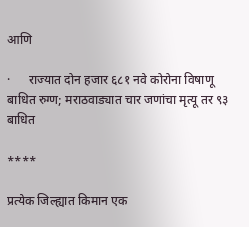आणि

·      राज्यात दोन हजार ६८१ नवे कोरोना विषाणू बाधित रुग्ण; मराठवाड्यात चार जणांचा मृत्यू तर ९३ बाधित

****

प्रत्येक जिल्ह्यात किमान एक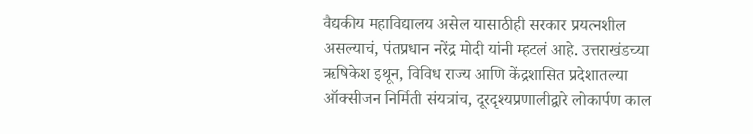वैद्यकीय महाविद्यालय असेल यासाठीही सरकार प्रयत्नशील असल्याचं, पंतप्रधान नरेंद्र मोदी यांनी म्हटलं आहे. उत्तराखंडच्या ऋषिकेश इथून, विविध राज्य आणि केंद्रशासित प्रदेशातल्या ऑक्सीजन निर्मिती संयत्रांच, दूरदृश्यप्रणालीद्वारे लोकार्पण काल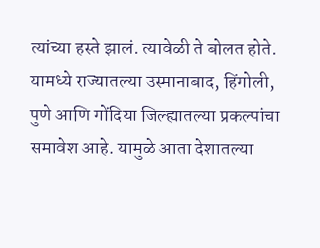त्यांच्या हस्ते झालं. त्यावेळी ते बोलत होते. यामध्ये राज्यातल्या उस्मानाबाद, हिंगोली, पुणे आणि गोंदिया जिल्ह्यातल्या प्रकल्पांचा समावेश आहे. यामुळे आता देशातल्या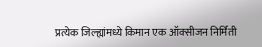प्रत्येक जिल्ह्यांमध्ये किमान एक ऑक्सीजन निर्मिती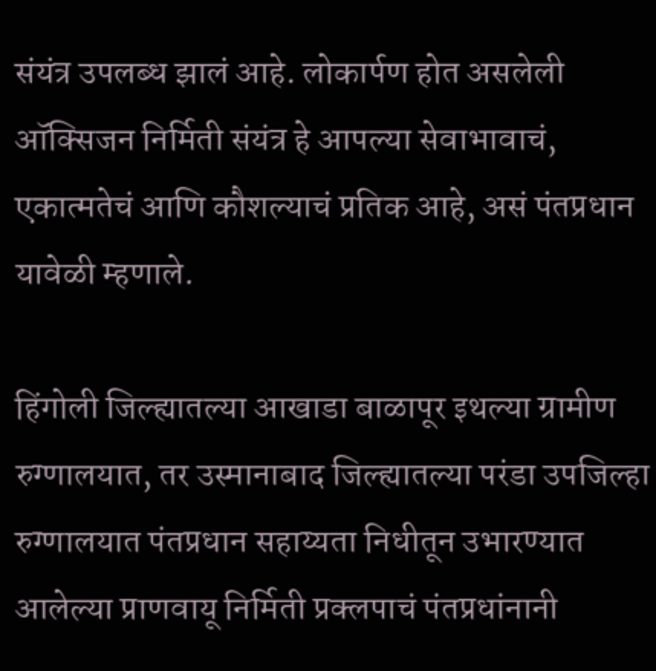संयंत्र उपलब्ध झालं आहे. लोकार्पण होत असलेली ऑक्सिजन निर्मिती संयंत्र हे आपल्या सेवाभावाचं, एकात्मतेचं आणि कौशल्याचं प्रतिक आहे, असं पंतप्रधान यावेळी म्हणाले.

हिंगोली जिल्ह्यातल्या आखाडा बाळापूर इथल्या ग्रामीण रुग्णालयात, तर उस्मानाबाद जिल्ह्यातल्या परंडा उपजिल्हा रुग्णालयात पंतप्रधान सहाय्यता निधीतून उभारण्यात आलेल्या प्राणवायू निर्मिती प्रक्लपाचं पंतप्रधांनानी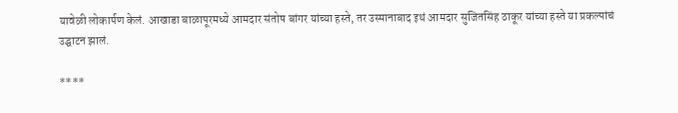यावेळी लोकार्पण केलं. आखाडा बाळापूरमध्ये आमदार संतोष बांगर यांच्या हस्ते, तर उस्मानाबाद इथं आमदार सुजितसिंह ठाकूर यांच्या हस्ते या प्रकल्पांचं उद्घाटन झालं.

****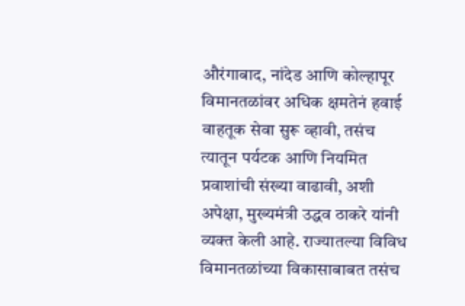औरंगाबाद, नांदेड आणि कोल्हापूर विमानतळांवर अधिक क्षमतेनं हवाई वाहतूक सेवा सुरू व्हावी, तसंच त्यातून पर्यटक आणि नियमित प्रवाशांची संख्या वाढावी, अशी अपेक्षा, मुख्यमंत्री उद्धव ठाकरे यांनी व्यक्त केली आहे. राज्यातल्या विविध विमानतळांच्या विकासाबाबत तसंच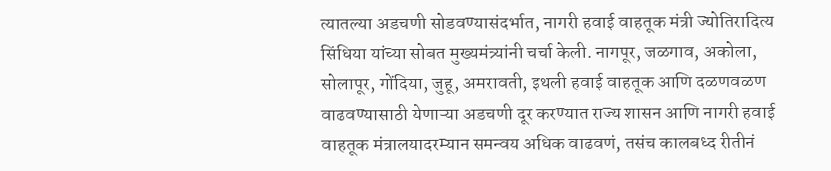त्यातल्या अडचणी सोडवण्यासंदर्भात, नागरी हवाई वाहतूक मंत्री ज्योतिरादित्य सिंधिया यांच्या सोबत मुख्यमंत्र्यांनी चर्चा केली. नागपूर, जळगाव, अकोला, सोलापूर, गोंदिया, जुहू, अमरावती, इथली हवाई वाहतूक आणि दळणवळण वाढवण्यासाठी येणाऱ्या अडचणी दूर करण्यात राज्य शासन आणि नागरी हवाई वाहतूक मंत्रालयादरम्यान समन्वय अधिक वाढवणं, तसंच कालबध्द रीतीनं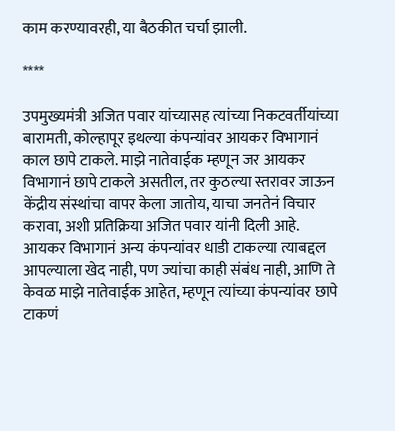काम करण्यावरही, या बैठकीत चर्चा झाली.

****

उपमुख्यमंत्री अजित पवार यांच्यासह त्यांच्या निकटवर्तीयांच्या बारामती, कोल्हापूर इथल्या कंपन्यांवर आयकर विभागानं काल छापे टाकले. माझे नातेवाईक म्हणून जर आयकर विभागानं छापे टाकले असतील, तर कुठल्या स्तरावर जाऊन केंद्रीय संस्थांचा वापर केला जातोय, याचा जनतेनं विचार करावा, अशी प्रतिक्रिया अजित पवार यांनी दिली आहे. आयकर विभागानं अन्य कंपन्यांवर धाडी टाकल्या त्याबद्दल आपल्याला खेद नाही, पण ज्यांचा काही संबंध नाही, आणि ते केवळ माझे नातेवाईक आहेत, म्हणून त्यांच्या कंपन्यांवर छापे टाकणं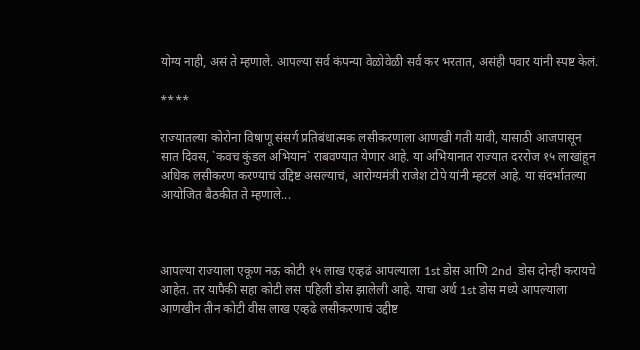योग्य नाही, असं ते म्हणाले. आपल्या सर्व कंपन्या वेळोवेळी सर्व कर भरतात, असंही पवार यांनी स्पष्ट केलं.

****

राज्यातल्या कोरोना विषाणू संसर्ग प्रतिबंधात्मक लसीकरणाला आणखी गती यावी, यासाठी आजपासून सात दिवस, `कवच कुंडल अभियान` राबवण्यात येणार आहे. या अभियानात राज्यात दररोज १५ लाखांहून अधिक लसीकरण करण्याचं उद्दिष्ट असल्याचं, आरोग्यमंत्री राजेश टोपे यांनी म्हटलं आहे. या संदर्भातल्या आयोजित बैठकीत ते म्हणाले...



आपल्या राज्याला एकूण नऊ कोटी १५ लाख एव्हढं आपल्याला 1st डोस आणि 2nd  डोस दोन्ही करायचे आहेत. तर यापैकी सहा कोटी लस पहिली डोस झालेली आहे. याचा अर्थ 1st डोस मध्ये आपल्याला आणखीन तीन कोटी वीस लाख एव्हढे लसीकरणाचं उद्दीष्ट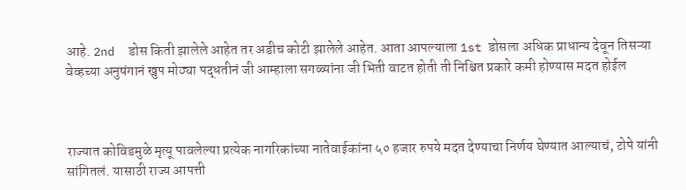आहे. 2nd  डोस किती झालेले आहेत तर अडीच कोटी झालेले आहेत. आता आपल्याला 1st डोसला अधिक प्राधान्य देवून तिसऱ्या वेव्हच्या अनुषंगानं खुप मोठ्या पद्धतीनं जी आम्हाला सगळ्यांना जी भिती वाटत होती ती निश्चित प्रकारे कमी होण्यास मदत होईल



राज्यात कोविडमुळे मृत्यू पावलेल्या प्रत्येक नागरिकांच्या नातेवाईकांना ५० हजार रुपये मदत देण्याचा निर्णय घेण्यात आल्याचं, टोपे यांनी सांगितलं. यासाठी राज्य आपत्ती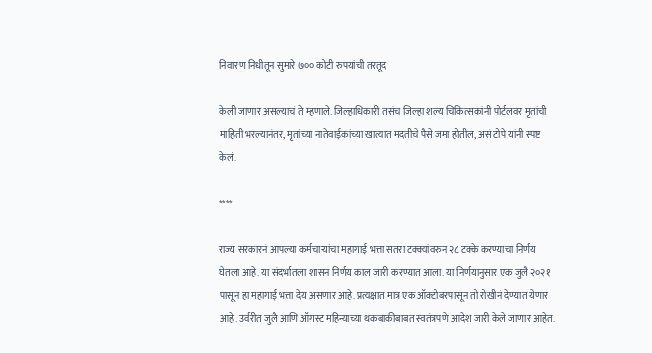निवारण निधीतून सुमारे ७०० कोटी रुपयांची तरतूद

केली जाणार असल्याचं ते म्हणाले. जिल्हाधिकारी तसंच जिल्हा शल्य चिकित्सकांनी पोर्टलवर मृतांची माहिती भरल्यानंतर, मृतांच्या नातेवाईकांच्या खात्यात मदतीचे पैसे जमा होतील, असं टोपे यांनी स्पष्ट केलं.

****

राज्य सरकारनं आपल्या कर्मचाऱ्यांचा महागाई भत्ता सतरा टक्क्यांवरुन २८ टक्के करण्याचा निर्णय घेतला आहे. या संदर्भातला शासन निर्णय काल जारी करण्यात आला. या निर्णयानुसार एक जुलै २०२१ पासून हा महागाई भत्ता देय असणार आहे. प्रत्यक्षात मात्र एक ऑक्टोबरपासून तो रोखीनं देण्यात येणार आहे. उर्वरीत जुलै आणि ऑगस्ट महिन्याच्या थकबाकीबाबत स्वतंत्रपणे आदेश जारी केले जाणार आहेत.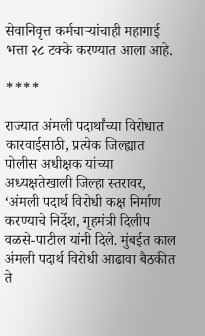सेवानिवृत्त कर्मचाऱ्यांचाही महागाई भत्ता २८ टक्के करण्यात आला आहे.

****

राज्यात अंमली पदार्थांच्या विरोधात कारवाईसाठी, प्रत्येक जिल्ह्यात पोलीस अधीक्षक यांच्या अध्यक्षतेखाली जिल्हा स्तरावर, ‘अंमली पदार्थ विरोधी कक्ष निर्माण करण्याचे निर्देश, गृहमंत्री दिलीप वळसे-पाटील यांनी दिले. मुंबईत काल अंमली पदार्थ विरोधी आढावा बैठकीत ते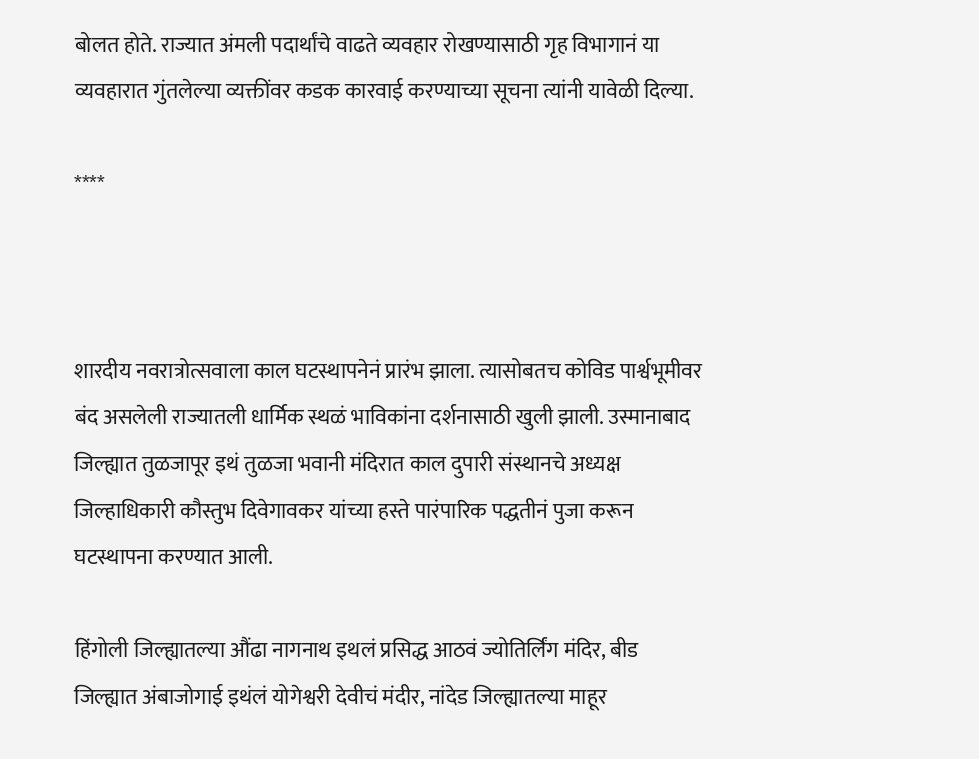बोलत होते. राज्यात अंमली पदार्थांचे वाढते व्यवहार रोखण्यासाठी गृह विभागानं या व्यवहारात गुंतलेल्या व्यक्तींवर कडक कारवाई करण्याच्या सूचना त्यांनी यावेळी दिल्या.

****



शारदीय नवरात्रोत्सवाला काल घटस्थापनेनं प्रारंभ झाला. त्यासोबतच कोविड पार्श्वभूमीवर बंद असलेली राज्यातली धार्मिक स्थळं भाविकांना दर्शनासाठी खुली झाली. उस्मानाबाद जिल्ह्यात तुळजापूर इथं तुळजा भवानी मंदिरात काल दुपारी संस्थानचे अध्यक्ष जिल्हाधिकारी कौस्तुभ दिवेगावकर यांच्या हस्ते पारंपारिक पद्धतीनं पुजा करून घटस्थापना करण्यात आली.

हिंगोली जिल्ह्यातल्या औंढा नागनाथ इथलं प्रसिद्ध आठवं ज्योतिर्लिंग मंदिर, बीड जिल्ह्यात अंबाजोगाई इथंलं योगेश्वरी देवीचं मंदीर, नांदेड जिल्ह्यातल्या माहूर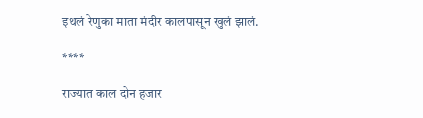इथलं रेणुका माता मंदीर कालपासून खुलं झालं.

****

राज्यात काल दोन हजार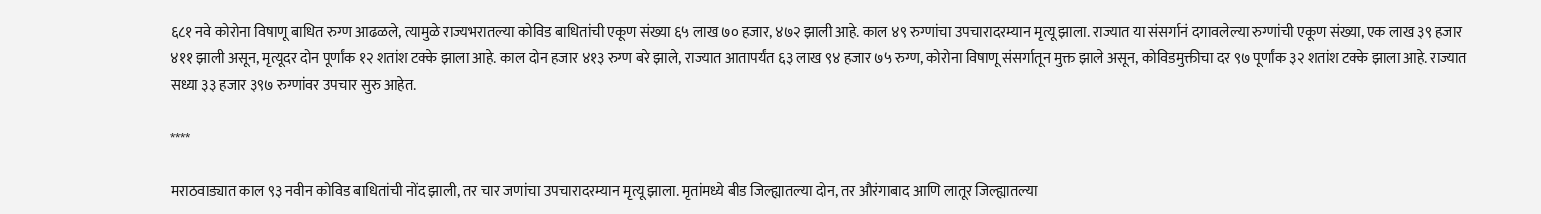६८१ नवे कोरोना विषाणू बाधित रुग्ण आढळले, त्यामुळे राज्यभरातल्या कोविड बाधितांची एकूण संख्या ६५ लाख ७० हजार, ४७२ झाली आहे. काल ४९ रुग्णांचा उपचारादरम्यान मृत्यू झाला. राज्यात या संसर्गानं दगावलेल्या रुग्णांची एकूण संख्या, एक लाख ३९ हजार ४११ झाली असून, मृत्यूदर दोन पूर्णांक १२ शतांश टक्के झाला आहे. काल दोन हजार ४१३ रुग्ण बरे झाले, राज्यात आतापर्यंत ६३ लाख ९४ हजार ७५ रुग्ण, कोरोना विषाणू संसर्गातून मुक्त झाले असून, कोविडमुक्तीचा दर ९७ पूर्णांक ३२ शतांश टक्के झाला आहे. राज्यात सध्या ३३ हजार ३९७ रुग्णांवर उपचार सुरु आहेत.

****

मराठवाड्यात काल ९३ नवीन कोविड बाधितांची नोंद झाली, तर चार जणांचा उपचारादरम्यान मृत्यू झाला. मृतांमध्ये बीड जिल्ह्यातल्या दोन, तर औरंगाबाद आणि लातूर जिल्ह्यातल्या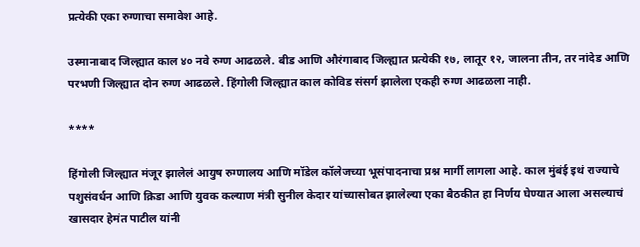प्रत्येकी एका रुग्णाचा समावेश आहे.

उस्मानाबाद जिल्ह्यात काल ४० नवे रुग्ण आढळले. बीड आणि औरंगाबाद जिल्ह्यात प्रत्येकी १७, लातूर १२, जालना तीन, तर नांदेड आणि परभणी जिल्ह्यात दोन रुग्ण आढळले. हिंगोली जिल्ह्यात काल कोविड संसर्ग झालेला एकही रुग्ण आढळला नाही.

****

हिंगोली जिल्ह्यात मंजूर झालेलं आयुष रुग्णालय आणि मॉडेल कॉलेजच्या भूसंपादनाचा प्रश्न मार्गी लागला आहे. काल मुंबंई इथं राज्याचे पशुसंवर्धन आणि क्रिडा आणि युवक कल्याण मंत्री सुनील केदार यांच्यासोबत झालेल्या एका बैठकीत हा निर्णय घेण्यात आला असल्याचं खासदार हेमंत पाटील यांनी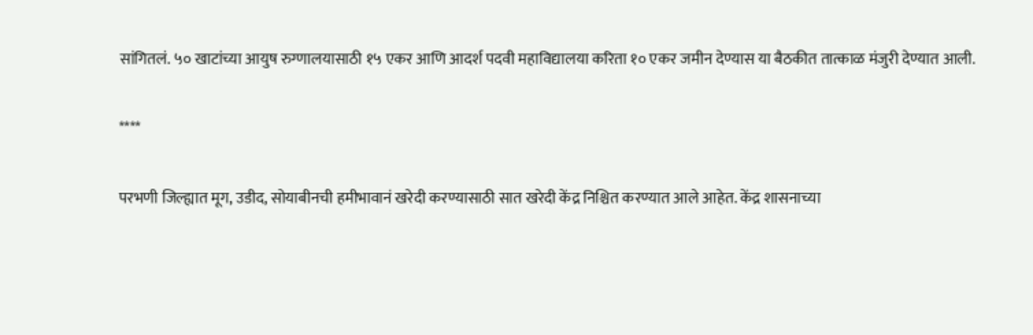सांगितलं. ५० खाटांच्या आयुष रुग्णालयासाठी १५ एकर आणि आदर्श पदवी महाविद्यालया करिता १० एकर जमीन देण्यास या बैठकीत तात्काळ मंजुरी देण्यात आली.

****

परभणी जिल्ह्यात मूग, उडीद, सोयाबीनची हमीभावानं खरेदी करण्यासाठी सात खरेदी केंद्र निश्चित करण्यात आले आहेत. केंद्र शासनाच्या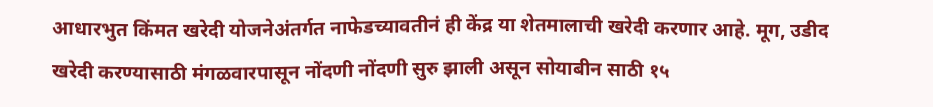आधारभुत किंमत खरेदी योजनेअंतर्गत नाफेडच्यावतीनं ही केंद्र या शेतमालाची खरेदी करणार आहे. मूग, उडीद खरेदी करण्यासाठी मंगळवारपासून नोंदणी नोंदणी सुरु झाली असून सोयाबीन साठी १५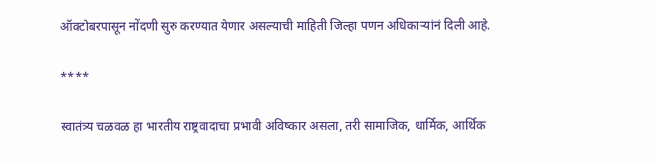ऑक्टोबरपासून नोंदणी सुरु करण्यात येणार असल्याची माहिती जिल्हा पणन अधिकाऱ्यांनं दिली आहे.

****

स्वातंत्र्य चळवळ हा भारतीय राष्ट्रवादाचा प्रभावी अविष्कार असला, तरी सामाजिक, धार्मिक, आर्थिक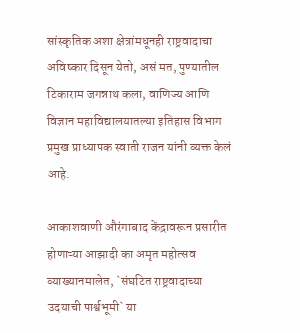सांस्कृतिक अशा क्षेत्रांमधूनही राष्ट्रवादाचा अविष्कार दिसून येतो, असं मत, पुण्यातील टिकाराम जगन्नाथ कला, वाणिज्य आणि विज्ञान महाविद्यालयातल्या इतिहास विभाग प्रमुख प्राध्यापक स्वाती राजन यांनी व्यक्त केलं आहे.

आकाशवाणी औरंगाबाद केंद्रावरून प्रसारीत होणाऱ्या आझादी का अमृत महोत्सव व्याख्यानमालेत, `संघटित राष्ट्रवादाच्या उदयाची पार्श्वभूमी` या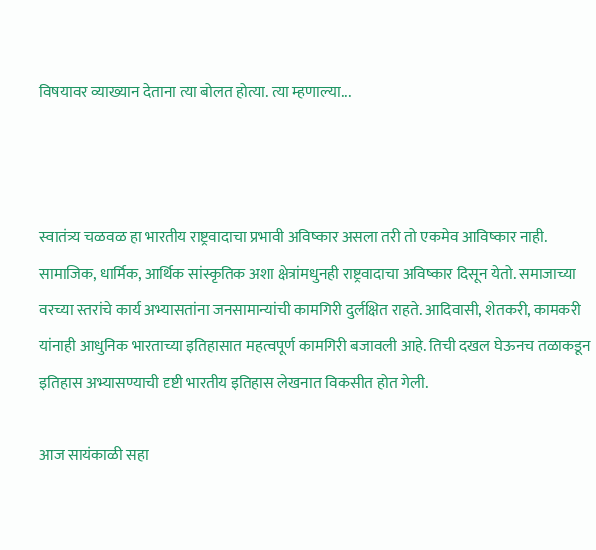विषयावर व्याख्यान देताना त्या बोलत होत्या. त्या म्हणाल्या...



स्वातंत्र्य चळवळ हा भारतीय राष्ट्रवादाचा प्रभावी अविष्कार असला तरी तो एकमेव आविष्कार नाही. सामाजिक, धार्मिक, आर्थिक सांस्कृतिक अशा क्षेत्रांमधुनही राष्ट्रवादाचा अविष्कार दिसून येतो. समाजाच्या वरच्या स्तरांचे कार्य अभ्यासतांना जनसामान्यांची कामगिरी दुर्लक्षित राहते. आदिवासी, शेतकरी, कामकरी यांनाही आधुनिक भारताच्या इतिहासात महत्वपूर्ण कामगिरी बजावली आहे. तिची दखल घेऊनच तळाकडून इतिहास अभ्यासण्याची दृष्टी भारतीय इतिहास लेखनात विकसीत होत गेली.

आज सायंकाळी सहा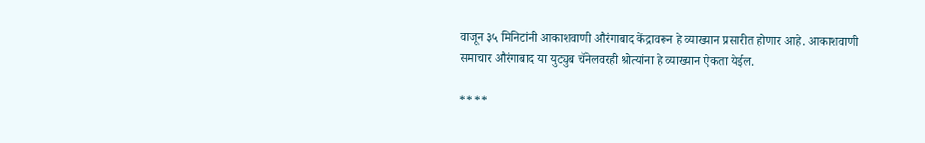वाजून ३५ मिनिटांनी आकाशवाणी औरंगाबाद केंद्रावरून हे व्याख्यान प्रसारीत होणार आहे. आकाशवाणी समाचार औरंगाबाद या युट्युब चॅनेलवरही श्रोत्यांना हे व्याख्यान ऐकता येईल.

****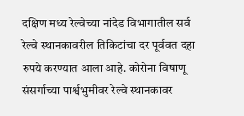दक्षिण मध्य रेल्वेच्या नांदेड विभागातील सर्व रेल्वे स्थानकावरील तिकिटांचा दर पूर्ववत दहा रुपये करण्यात आला आहे. कोरोना विषाणू संसर्गाच्या पार्श्वभुमीवर रेल्वे स्थानकावर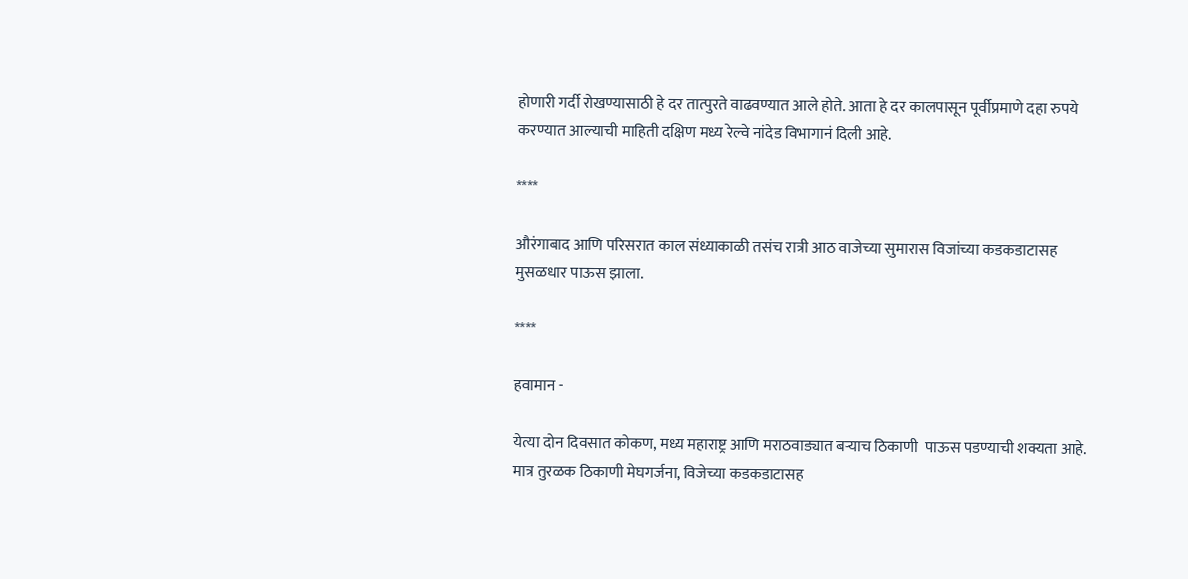होणारी गर्दी रोखण्यासाठी हे दर तात्पुरते वाढवण्यात आले होते. आता हे दर कालपासून पूर्वीप्रमाणे दहा रुपये करण्यात आल्याची माहिती दक्षिण मध्य रेल्वे नांदेड विभागानं दिली आहे.

****

औरंगाबाद आणि परिसरात काल संध्याकाळी तसंच रात्री आठ वाजेच्या सुमारास विजांच्या कडकडाटासह मुसळधार पाऊस झाला.

****

हवामान -

येत्या दोन दिवसात कोकण, मध्य महाराष्ट्र आणि मराठवाड्यात बऱ्याच ठिकाणी  पाऊस पडण्याची शक्यता आहे. मात्र तुरळक ठिकाणी मेघगर्जना, विजेच्या कडकडाटासह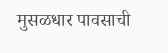मुसळधार पावसाची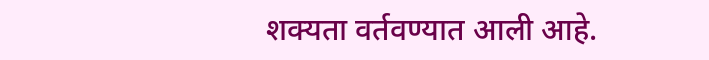शक्यता वर्तवण्यात आली आहे.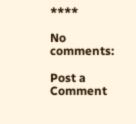****

No comments:

Post a Comment